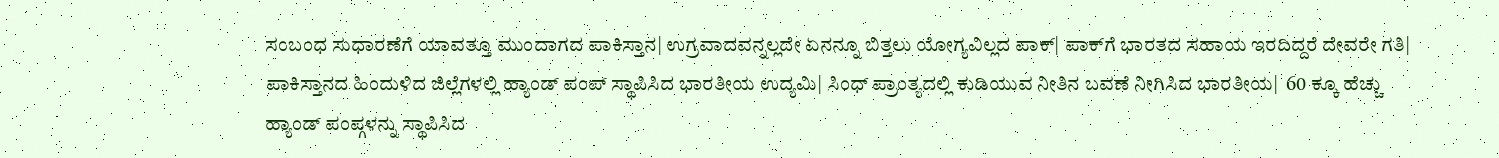ಸಂಬಂಧ ಸುಧಾರಣೆಗೆ ಯಾವತ್ತೂ ಮುಂದಾಗದ ಪಾಕಿಸ್ತಾನ| ಉಗ್ರವಾದವನ್ನಲ್ಲದೇ ಏನನ್ನೂ ಬಿತ್ತಲು ಯೋಗ್ಯವಿಲ್ಲದ ಪಾಕ್| ಪಾಕ್‌ಗೆ ಭಾರತದ ಸಹಾಯ ಇರದಿದ್ದರೆ ದೇವರೇ ಗತಿ| ಪಾಕಿಸ್ತಾನದ ಹಿಂದುಳಿದ ಜಿಲ್ಲೆಗಳಲ್ಲಿ ಹ್ಯಾಂಡ್ ಪಂಪ್ ಸ್ಥಾಪಿಸಿದ ಭಾರತೀಯ ಉದ್ಯಮಿ| ಸಿಂಧ್ ಪ್ರಾಂತ್ಯದಲ್ಲಿ ಕುಡಿಯುವ ನೀತಿನ ಬವಣೆ ನೀಗಿಸಿದ ಭಾರತೀಯ|  60 ಕ್ಕೂ ಹೆಚ್ಚು ಹ್ಯಾಂಡ್ ಪಂಪ್ಗಳನ್ನು ಸ್ಥಾಪಿಸಿದ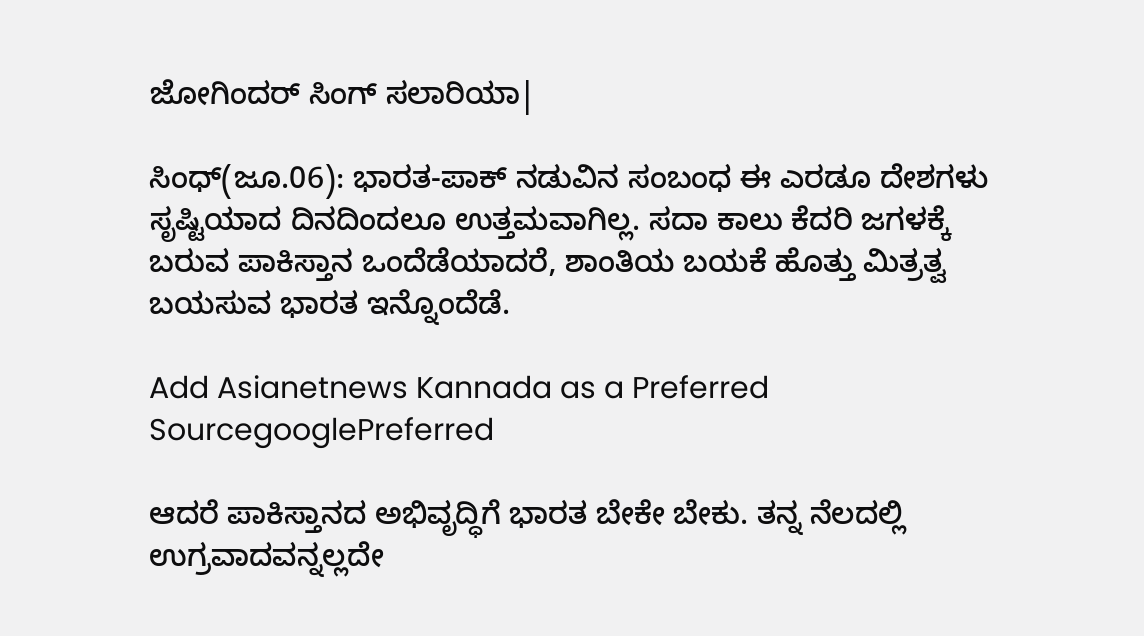ಜೋಗಿಂದರ್ ಸಿಂಗ್ ಸಲಾರಿಯಾ|

ಸಿಂಧ್(ಜೂ.06): ಭಾರತ-ಪಾಕ್ ನಡುವಿನ ಸಂಬಂಧ ಈ ಎರಡೂ ದೇಶಗಳು ಸೃಷ್ಟಿಯಾದ ದಿನದಿಂದಲೂ ಉತ್ತಮವಾಗಿಲ್ಲ. ಸದಾ ಕಾಲು ಕೆದರಿ ಜಗಳಕ್ಕೆ ಬರುವ ಪಾಕಿಸ್ತಾನ ಒಂದೆಡೆಯಾದರೆ, ಶಾಂತಿಯ ಬಯಕೆ ಹೊತ್ತು ಮಿತ್ರತ್ವ ಬಯಸುವ ಭಾರತ ಇನ್ನೊಂದೆಡೆ.

Add Asianetnews Kannada as a Preferred SourcegooglePreferred

ಆದರೆ ಪಾಕಿಸ್ತಾನದ ಅಭಿವೃದ್ಧಿಗೆ ಭಾರತ ಬೇಕೇ ಬೇಕು. ತನ್ನ ನೆಲದಲ್ಲಿ ಉಗ್ರವಾದವನ್ನಲ್ಲದೇ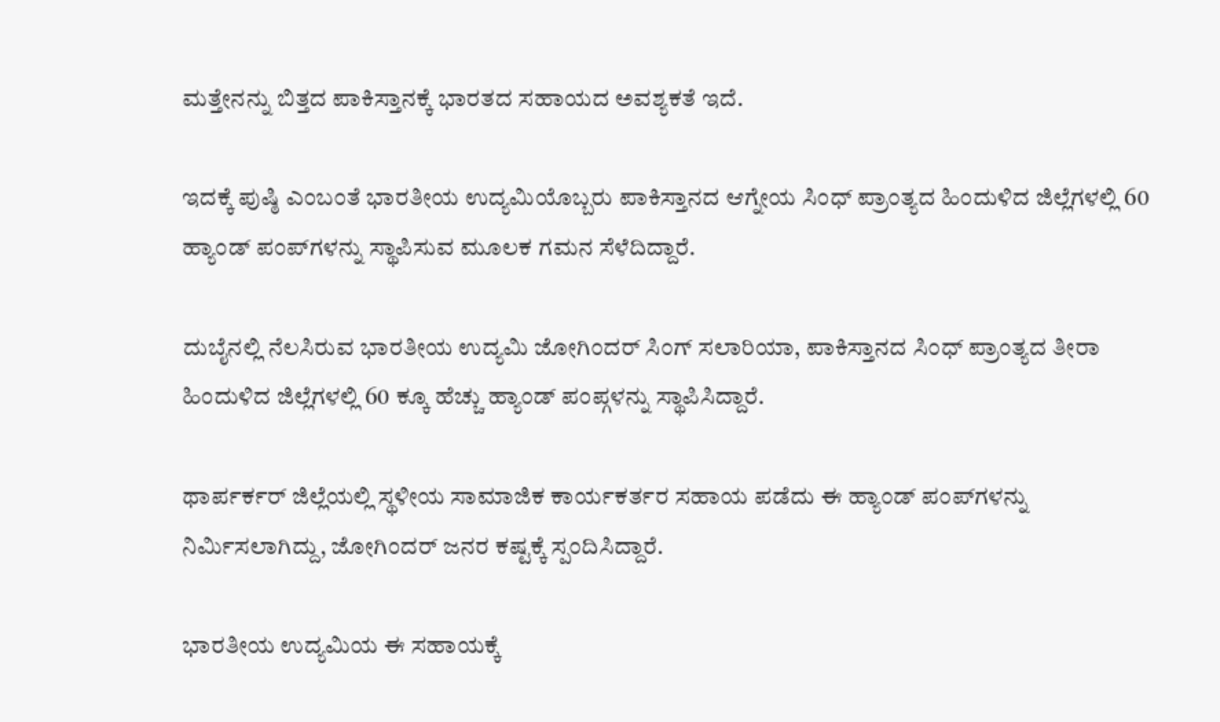ಮತ್ತೇನನ್ನು ಬಿತ್ತದ ಪಾಕಿಸ್ತಾನಕ್ಕೆ ಭಾರತದ ಸಹಾಯದ ಅವಶ್ಯಕತೆ ಇದೆ.

ಇದಕ್ಕೆ ಪುಷ್ಠಿ ಎಂಬಂತೆ ಭಾರತೀಯ ಉದ್ಯಮಿಯೊಬ್ಬರು ಪಾಕಿಸ್ತಾನದ ಆಗ್ನೇಯ ಸಿಂಧ್ ಪ್ರಾಂತ್ಯದ ಹಿಂದುಳಿದ ಜಿಲ್ಲೆಗಳಲ್ಲಿ 60 ಹ್ಯಾಂಡ್ ಪಂಪ್‌ಗಳನ್ನು ಸ್ಥಾಪಿಸುವ ಮೂಲಕ ಗಮನ ಸೆಳೆದಿದ್ದಾರೆ.

ದುಬೈನಲ್ಲಿ ನೆಲಸಿರುವ ಭಾರತೀಯ ಉದ್ಯಮಿ ಜೋಗಿಂದರ್ ಸಿಂಗ್ ಸಲಾರಿಯಾ, ಪಾಕಿಸ್ತಾನದ ಸಿಂಧ್ ಪ್ರಾಂತ್ಯದ ತೀರಾ ಹಿಂದುಳಿದ ಜಿಲ್ಲೆಗಳಲ್ಲಿ 60 ಕ್ಕೂ ಹೆಚ್ಚು ಹ್ಯಾಂಡ್ ಪಂಪ್ಗಳನ್ನು ಸ್ಥಾಪಿಸಿದ್ದಾರೆ.

ಥಾರ್ಪರ್ಕರ್ ಜಿಲ್ಲೆಯಲ್ಲಿ ಸ್ಥಳೀಯ ಸಾಮಾಜಿಕ ಕಾರ್ಯಕರ್ತರ ಸಹಾಯ ಪಡೆದು ಈ ಹ್ಯಾಂಡ್ ಪಂಪ್‌ಗಳನ್ನು ನಿರ್ಮಿಸಲಾಗಿದ್ದು, ಜೋಗಿಂದರ್ ಜನರ ಕಷ್ಟಕ್ಕೆ ಸ್ಪಂದಿಸಿದ್ದಾರೆ.

ಭಾರತೀಯ ಉದ್ಯಮಿಯ ಈ ಸಹಾಯಕ್ಕೆ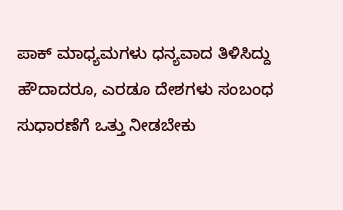ಪಾಕ್ ಮಾಧ್ಯಮಗಳು ಧನ್ಯವಾದ ತಿಳಿಸಿದ್ದು ಹೌದಾದರೂ, ಎರಡೂ ದೇಶಗಳು ಸಂಬಂಧ ಸುಧಾರಣೆಗೆ ಒತ್ತು ನೀಡಬೇಕು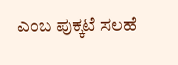ಎಂಬ ಪುಕ್ಕಟೆ ಸಲಹೆ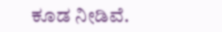ಕೂಡ ನೀಡಿವೆ.